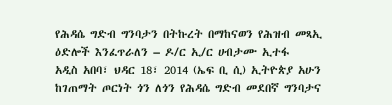የሕዳሴ ግድብ ግንባታን በትኩረት በማከናወን የሕዝብ መጻኢ ዕድሎች እንፈጥራለን – ዶ/ር ኢ/ር ሀብታሙ ኢተፋ
አዲስ አበባ፣ ህዳር 18፣ 2014 (ኤፍ ቢ ሲ) ኢትዮጵያ አሁን ከገጠማት ጦርነት ጎን ለጎን የሕዳሴ ግድብ መደበኛ ግንባታና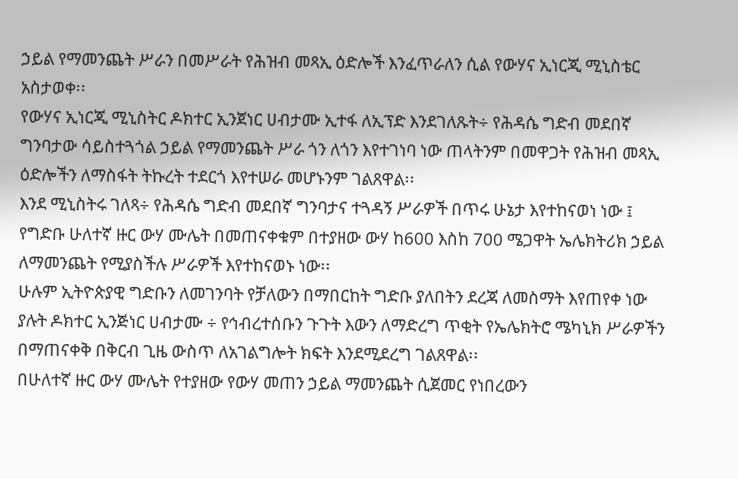ኃይል የማመንጨት ሥራን በመሥራት የሕዝብ መጻኢ ዕድሎች እንፈጥራለን ሲል የውሃና ኢነርጂ ሚኒስቴር አስታወቀ፡፡
የውሃና ኢነርጂ ሚኒስትር ዶክተር ኢንጀነር ሀብታሙ ኢተፋ ለኢፕድ እንደገለጹት÷ የሕዳሴ ግድብ መደበኛ ግንባታው ሳይስተጓጎል ኃይል የማመንጨት ሥራ ጎን ለጎን እየተገነባ ነው ጠላትንም በመዋጋት የሕዝብ መጻኢ ዕድሎችን ለማስፋት ትኩረት ተደርጎ እየተሠራ መሆኑንም ገልጸዋል፡፡
እንደ ሚኒስትሩ ገለጻ÷ የሕዳሴ ግድብ መደበኛ ግንባታና ተጓዳኝ ሥራዎች በጥሩ ሁኔታ እየተከናወነ ነው ፤ የግድቡ ሁለተኛ ዙር ውሃ ሙሌት በመጠናቀቁም በተያዘው ውሃ ከ600 እስከ 700 ሜጋዋት ኤሌክትሪክ ኃይል ለማመንጨት የሚያስችሉ ሥራዎች እየተከናወኑ ነው፡፡
ሁሉም ኢትዮጵያዊ ግድቡን ለመገንባት የቻለውን በማበርከት ግድቡ ያለበትን ደረጃ ለመስማት እየጠየቀ ነው ያሉት ዶክተር ኢንጅነር ሀብታሙ ÷ የኅብረተሰቡን ጉጉት እውን ለማድረግ ጥቂት የኤሌክትሮ ሜካኒክ ሥራዎችን በማጠናቀቅ በቅርብ ጊዜ ውስጥ ለአገልግሎት ክፍት እንደሚደረግ ገልጸዋል፡፡
በሁለተኛ ዙር ውሃ ሙሌት የተያዘው የውሃ መጠን ኃይል ማመንጨት ሲጀመር የነበረውን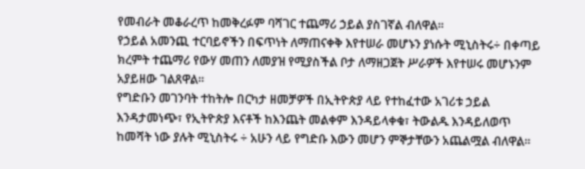የመብራት መቆራረጥ ከመቅረፉም ባሻገር ተጨማሪ ኃይል ያስገኛል ብለዋል፡፡
የኃይል አመንጪ ተርባይኖችን በፍጥነት ለማጠናቀቅ እየተሠራ መሆኑን ያነሱት ሚኒስትሩ÷ በቀጣይ ክረምት ተጨማሪ የውሃ መጠን ለመያዝ የሚያስችል ቦታ ለማዘጋጀት ሥራዎች እየተሠሩ መሆኑንም አያይዘው ገልጸዋል፡፡
የግድቡን መገንባት ተከትሎ በርካታ ዘመቻዎች በኢትዮጵያ ላይ የተከፈተው አገሪቱ ኃይል እንዳታመነጭ፣ የኢትዮጵያ እናቶች ከእንጨት መልቀም እንዳይላቀቁ፣ ትውልዱ እንዳይለወጥ ከመሻት ነው ያሉት ሚኒስትሩ ÷ አሁን ላይ የግድቡ እውን መሆን ምኞታቸውን አጨልሟል ብለዋል፡፡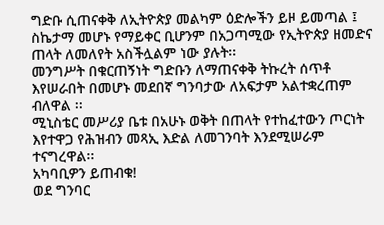ግድቡ ሲጠናቀቅ ለኢትዮጵያ መልካም ዕድሎችን ይዞ ይመጣል ፤ ስኬታማ መሆኑ የማይቀር ቢሆንም በአጋጣሚው የኢትዮጵያ ዘመድና ጠላት ለመለየት አስችሏልም ነው ያሉት፡፡
መንግሥት በቁርጠኝነት ግድቡን ለማጠናቀቅ ትኩረት ሰጥቶ እየሠራበት በመሆኑ መደበኛ ግንባታው ለአፍታም አልተቋረጠም ብለዋል ፡፡
ሚኒስቴር መሥሪያ ቤቱ በአሁኑ ወቅት በጠላት የተከፈተውን ጦርነት እየተዋጋ የሕዝብን መጻኢ እድል ለመገንባት እንደሚሠራም ተናግረዋል፡፡
አካባቢዎን ይጠብቁ!
ወደ ግንባር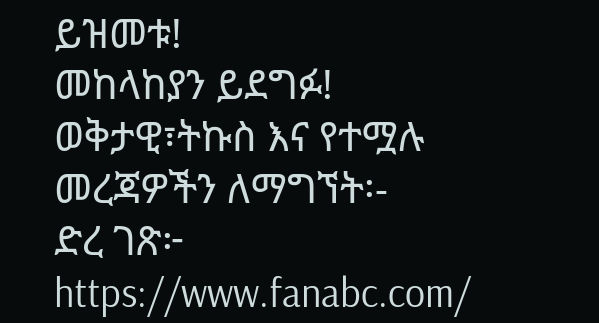ይዝመቱ!
መከላከያን ይደግፉ!
ወቅታዊ፣ትኩስ እና የተሟሉ መረጃዎችን ለማግኘት፡-
ድረ ገጽ፦ https://www.fanabc.com/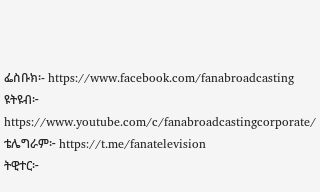ፌስቡክ፡- https://www.facebook.com/fanabroadcasting
ዩትዩብ፦ https://www.youtube.com/c/fanabroadcastingcorporate/
ቴሌግራም፦ https://t.me/fanatelevision
ትዊተር፦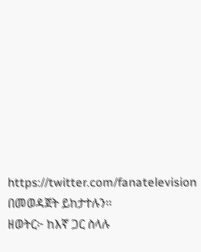https://twitter.com/fanatelevision በመወዳጀት ይከታተሉን፡፡
ዘወትር፦ ከእኛ ጋር ስላሉ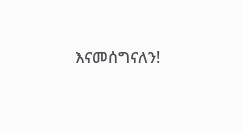እናመሰግናለን!